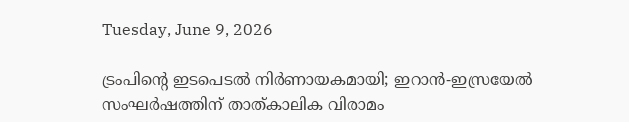Tuesday, June 9, 2026

ട്രംപിന്റെ ഇടപെടല്‍ നിര്‍ണായകമായി; ഇറാന്‍-ഇസ്രയേല്‍ സംഘര്‍ഷത്തിന് താത്കാലിക വിരാമം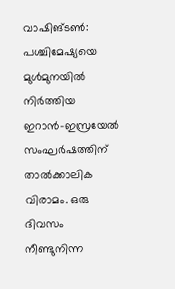വാഷിങ്ടണ്‍: പശ്ചിമേഷ്യയെ മുള്‍മുനയില്‍ നിര്‍ത്തിയ ഇറാന്‍-ഇസ്രയേല്‍ സംഘര്‍ഷത്തിന് താല്‍ക്കാലിക വിരാമം. ഒരു ദിവസം നീണ്ടുനിന്ന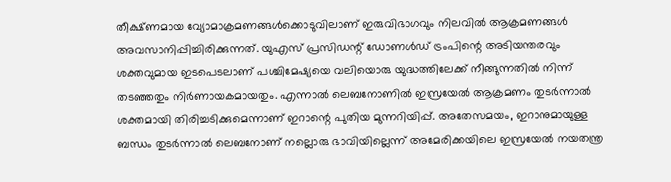തീക്ഷ്ണമായ വ്യോമാക്രമണങ്ങള്‍ക്കൊടുവിലാണ് ഇരുവിഭാഗവും നിലവില്‍ ആക്രമണങ്ങള്‍ അവസാനിപ്പിച്ചിരിക്കുന്നത്. യുഎസ് പ്രസിഡന്റ് ഡോണള്‍ഡ് ട്രംപിന്റെ അടിയന്തരവും ശക്തവുമായ ഇടപെടലാണ് പശ്ചിമേഷ്യയെ വലിയൊരു യുദ്ധത്തിലേക്ക് നീങ്ങുന്നതില്‍ നിന്ന് തടഞ്ഞതും നിര്‍ണായകമായതും. എന്നാല്‍ ലെബനോണില്‍ ഇസ്രയേല്‍ ആക്രമണം തുടര്‍ന്നാല്‍ ശക്തമായി തിരിച്ചടിക്കുമെന്നാണ് ഇറാന്റെ പുതിയ മുന്നറിയിപ്പ്. അതേസമയം, ഇറാനുമായുള്ള ബന്ധം തുടര്‍ന്നാല്‍ ലെബനോണ് നല്ലൊരു ഭാവിയില്ലെന്ന് അമേരിക്കയിലെ ഇസ്രയേല്‍ നയതന്ത്ര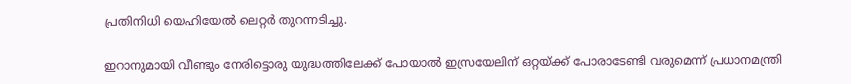പ്രതിനിധി യെഹിയേല്‍ ലെറ്റര്‍ തുറന്നടിച്ചു.

ഇറാനുമായി വീണ്ടും നേരിട്ടൊരു യുദ്ധത്തിലേക്ക് പോയാല്‍ ഇസ്രയേലിന് ഒറ്റയ്ക്ക് പോരാടേണ്ടി വരുമെന്ന് പ്രധാനമന്ത്രി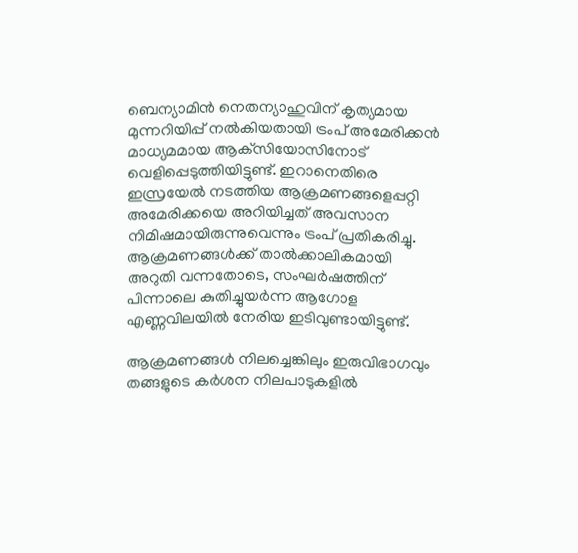ബെന്യാമിന്‍ നെതന്യാഹുവിന് കൃത്യമായ മുന്നറിയിപ്പ് നല്‍കിയതായി ട്രംപ് അമേരിക്കന്‍ മാധ്യമമായ ആക്‌സിയോസിനോട് വെളിപ്പെടുത്തിയിട്ടുണ്ട്. ഇറാനെതിരെ ഇസ്രയേല്‍ നടത്തിയ ആക്രമണങ്ങളെപ്പറ്റി അമേരിക്കയെ അറിയിച്ചത് അവസാന നിമിഷമായിരുന്നുവെന്നും ട്രംപ് പ്രതികരിച്ചു. ആക്രമണങ്ങള്‍ക്ക് താല്‍ക്കാലികമായി അറുതി വന്നതോടെ, സംഘര്‍ഷത്തിന് പിന്നാലെ കുതിച്ചുയര്‍ന്ന ആഗോള എണ്ണവിലയില്‍ നേരിയ ഇടിവുണ്ടായിട്ടുണ്ട്.

ആക്രമണങ്ങള്‍ നിലച്ചെങ്കിലും ഇരുവിഭാഗവും തങ്ങളുടെ കര്‍ശന നിലപാടുകളില്‍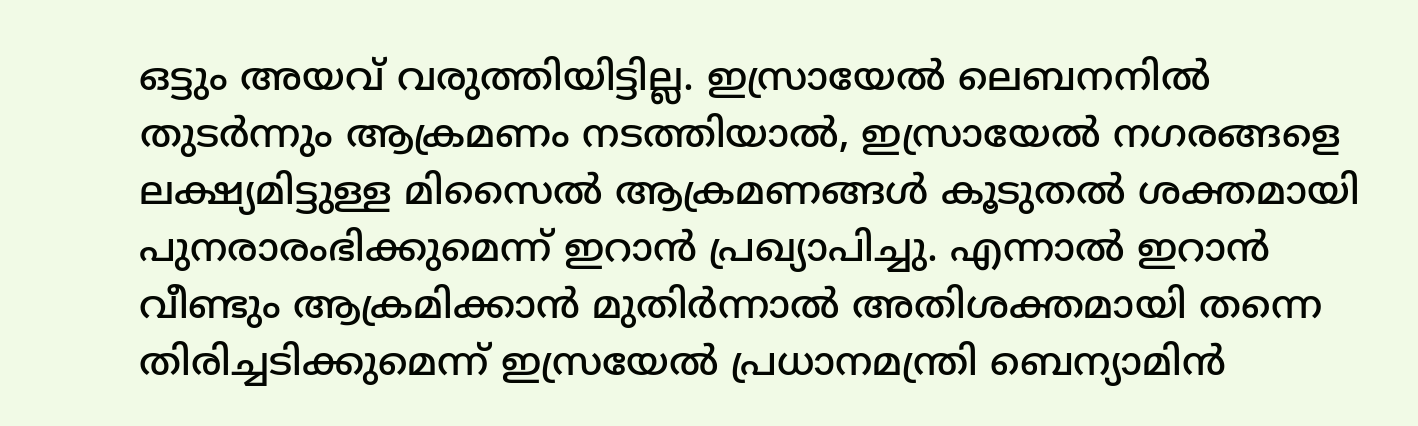ഒട്ടും അയവ് വരുത്തിയിട്ടില്ല. ഇസ്രായേല്‍ ലെബനനില്‍ തുടര്‍ന്നും ആക്രമണം നടത്തിയാല്‍, ഇസ്രായേല്‍ നഗരങ്ങളെ ലക്ഷ്യമിട്ടുള്ള മിസൈല്‍ ആക്രമണങ്ങള്‍ കൂടുതല്‍ ശക്തമായി പുനരാരംഭിക്കുമെന്ന് ഇറാന്‍ പ്രഖ്യാപിച്ചു. എന്നാല്‍ ഇറാന്‍ വീണ്ടും ആക്രമിക്കാന്‍ മുതിര്‍ന്നാല്‍ അതിശക്തമായി തന്നെ തിരിച്ചടിക്കുമെന്ന് ഇസ്രയേല്‍ പ്രധാനമന്ത്രി ബെന്യാമിന്‍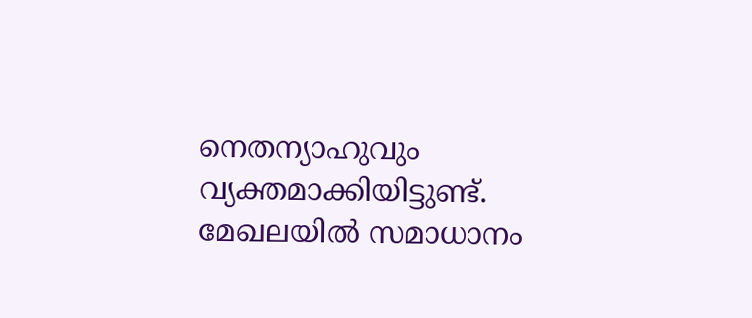നെതന്യാഹുവും വ്യക്തമാക്കിയിട്ടുണ്ട്. മേഖലയില്‍ സമാധാനം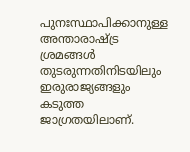പുനഃസ്ഥാപിക്കാനുള്ള അന്താരാഷ്ട്ര ശ്രമങ്ങള്‍ തുടരുന്നതിനിടയിലും ഇരുരാജ്യങ്ങളും കടുത്ത ജാഗ്രതയിലാണ്.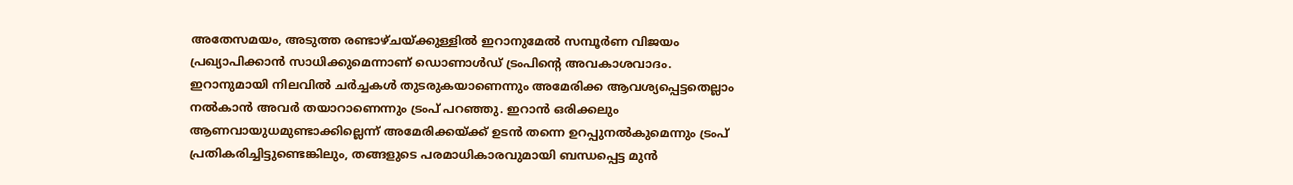അതേസമയം, അടുത്ത രണ്ടാഴ്ചയ്ക്കുള്ളില്‍ ഇറാനുമേല്‍ സമ്പൂര്‍ണ വിജയം പ്രഖ്യാപിക്കാന്‍ സാധിക്കുമെന്നാണ് ഡൊണാള്‍ഡ് ട്രംപിന്റെ അവകാശവാദം. ഇറാനുമായി നിലവില്‍ ചര്‍ച്ചകള്‍ തുടരുകയാണെന്നും അമേരിക്ക ആവശ്യപ്പെട്ടതെല്ലാം നല്‍കാന്‍ അവര്‍ തയാറാണെന്നും ട്രംപ് പറഞ്ഞു. ഇറാന്‍ ഒരിക്കലും ആണവായുധമുണ്ടാക്കില്ലെന്ന് അമേരിക്കയ്ക്ക് ഉടന്‍ തന്നെ ഉറപ്പുനല്‍കുമെന്നും ട്രംപ് പ്രതികരിച്ചിട്ടുണ്ടെങ്കിലും, തങ്ങളുടെ പരമാധികാരവുമായി ബന്ധപ്പെട്ട മുന്‍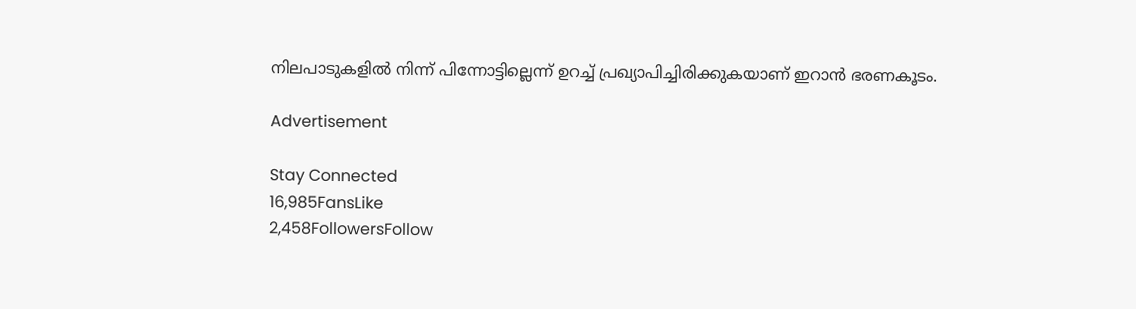നിലപാടുകളില്‍ നിന്ന് പിന്നോട്ടില്ലെന്ന് ഉറച്ച് പ്രഖ്യാപിച്ചിരിക്കുകയാണ് ഇറാന്‍ ഭരണകൂടം.

Advertisement

Stay Connected
16,985FansLike
2,458FollowersFollow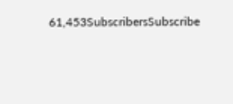61,453SubscribersSubscribe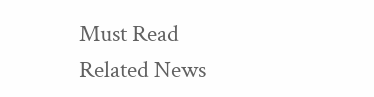Must Read
Related News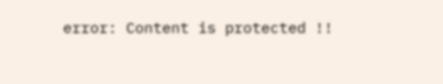error: Content is protected !!